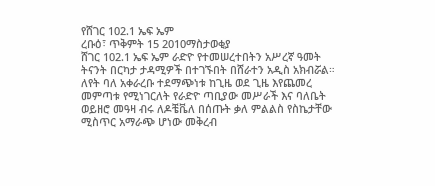የሸገር 102.1 ኤፍ ኤም
ረቡዕ፣ ጥቅምት 15 2010ማስታወቂያ
ሸገር 102.1 ኤፍ ኤም ራድዮ የተመሠረተበትን አሥረኛ ዓመት ትናንት በርካታ ታዳሚዎች በተገኙበት በሸራተን አዲስ አክብሯል። ለየት ባለ አቀራረቡ ተደማጭነቱ ከጊዜ ወደ ጊዜ እየጨመረ መምጣቱ የሚነገርለት የራድዮ ጣቢያው መሥራች እና ባለቤት ወይዘሮ መዓዛ ብሩ ለዶቼቬለ በሰጡት ቃለ ምልልስ የስኬታቸው ሚስጥር አማራጭ ሆነው መቅረብ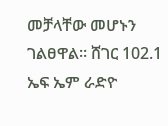መቻላቸው መሆኑን ገልፀዋል። ሸገር 102.1 ኤፍ ኤም ራድዮ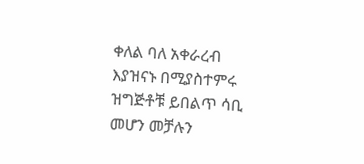ቀለል ባለ አቀራረብ እያዝናኑ በሚያስተምሩ ዝግጅቶቹ ይበልጥ ሳቢ መሆን መቻሉን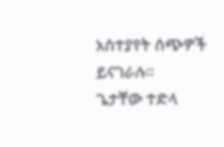አስተያየት ሰጭዎች ይናገራሉ።
ጌታቸው ተድላ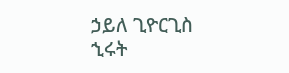ኃይለ ጊዮርጊስ
ኂሩት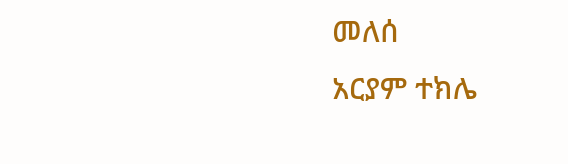መለሰ
አርያም ተክሌ